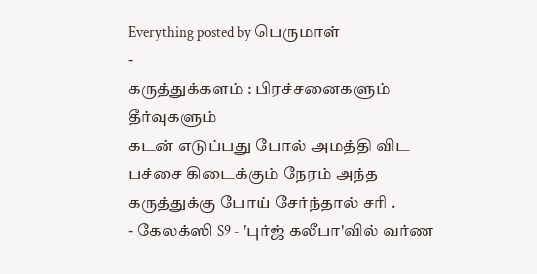Everything posted by பெருமாள்
-
கருத்துக்களம் : பிரச்சனைகளும் தீர்வுகளும்
கடன் எடுப்பது போல் அமத்தி விட பச்சை கிடைக்கும் நேரம் அந்த கருத்துக்கு போய் சேர்ந்தால் சரி .
- கேலக்ஸி S9 - 'புர்ஜ் கலீபா'வில் வர்ண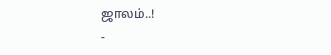ஜாலம்..!
-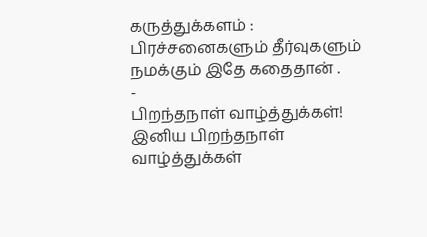கருத்துக்களம் : பிரச்சனைகளும் தீர்வுகளும்
நமக்கும் இதே கதைதான் .
-
பிறந்தநாள் வாழ்த்துக்கள்!
இனிய பிறந்தநாள் வாழ்த்துக்கள்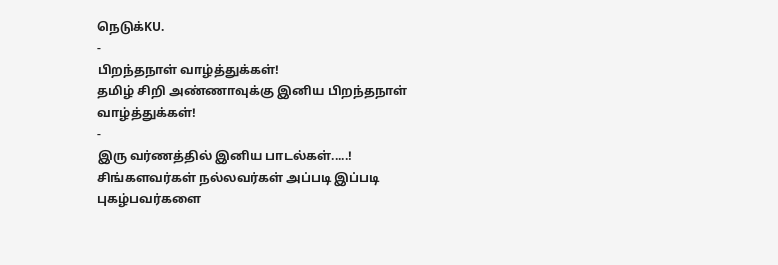நெடுக்KU.
-
பிறந்தநாள் வாழ்த்துக்கள்!
தமிழ் சிறி அண்ணாவுக்கு இனிய பிறந்தநாள் வாழ்த்துக்கள்!
-
இரு வர்ணத்தில் இனிய பாடல்கள்.....!
சிங்களவர்கள் நல்லவர்கள் அப்படி இப்படி புகழ்பவர்களை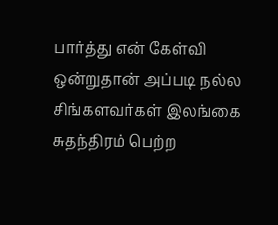பார்த்து என் கேள்வி ஒன்றுதான் அப்படி நல்ல சிங்களவர்கள் இலங்கை சுதந்திரம் பெற்ற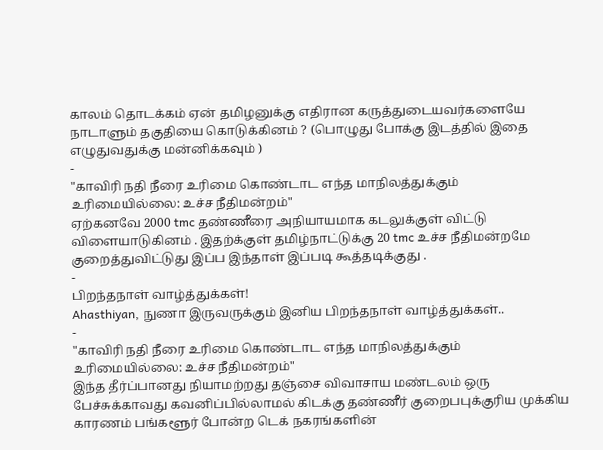காலம் தொடக்கம் ஏன் தமிழனுக்கு எதிரான கருத்துடையவர்களையே நாடாளும் தகுதியை கொடுக்கினம் ? (பொழுது போக்கு இடத்தில் இதை எழுதுவதுக்கு மன்னிக்கவும் )
-
"காவிரி நதி நீரை உரிமை கொண்டாட எந்த மாநிலத்துக்கும் உரிமையில்லை: உச்ச நீதிமன்றம்"
ஏற்கனவே 2000 tmc தண்ணீரை அநியாயமாக கடலுக்குள் விட்டு விளையாடுகினம் . இதற்க்குள் தமிழ்நாட்டுக்கு 20 tmc உச்ச நீதிமன்றமே குறைத்துவிட்டுது இப்ப இந்தாள் இப்படி கூத்தடிக்குது .
-
பிறந்தநாள் வாழ்த்துக்கள்!
Ahasthiyan, நுணா இருவருக்கும் இனிய பிறந்தநாள் வாழ்த்துக்கள்..
-
"காவிரி நதி நீரை உரிமை கொண்டாட எந்த மாநிலத்துக்கும் உரிமையில்லை: உச்ச நீதிமன்றம்"
இந்த தீர்ப்பானது நியாமற்றது தஞ்சை விவாசாய மண்டலம் ஒரு பேச்சுக்காவது கவனிப்பில்லாமல் கிடக்கு தண்ணீர் குறைபபுக்குரிய முக்கிய காரணம் பங்களூர் போன்ற டெக் நகரங்களின்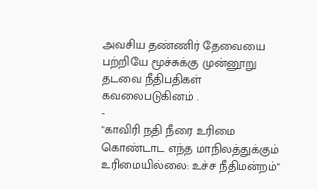அவசிய தண்ணிர் தேவையை பற்றியே மூச்சுக்கு முன்னூறு தடவை நீதிபதிகள் கவலைபடுகினம் .
-
"காவிரி நதி நீரை உரிமை கொண்டாட எந்த மாநிலத்துக்கும் உரிமையில்லை: உச்ச நீதிமன்றம்"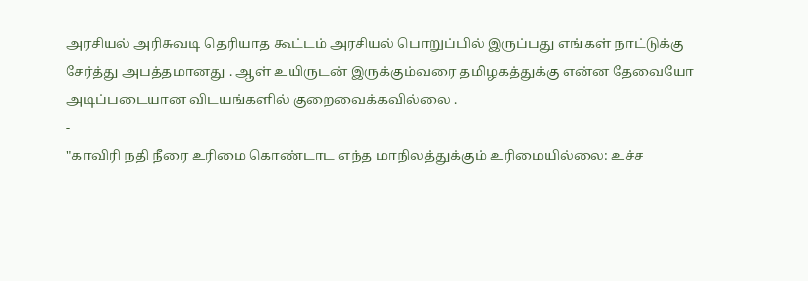அரசியல் அரிசுவடி தெரியாத கூட்டம் அரசியல் பொறுப்பில் இருப்பது எங்கள் நாட்டுக்கு சேர்த்து அபத்தமானது . ஆள் உயிருடன் இருக்கும்வரை தமிழகத்துக்கு என்ன தேவையோ அடிப்படையான விடயங்களில் குறைவைக்கவில்லை .
-
"காவிரி நதி நீரை உரிமை கொண்டாட எந்த மாநிலத்துக்கும் உரிமையில்லை: உச்ச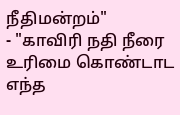நீதிமன்றம்"
- "காவிரி நதி நீரை உரிமை கொண்டாட எந்த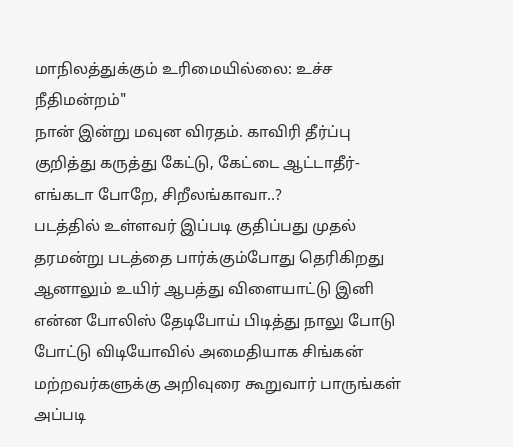மாநிலத்துக்கும் உரிமையில்லை: உச்ச நீதிமன்றம்"
நான் இன்று மவுன விரதம். காவிரி தீர்ப்பு குறித்து கருத்து கேட்டு, கேட்டை ஆட்டாதீர்- எங்கடா போறே, சிறீலங்காவா..?
படத்தில் உள்ளவர் இப்படி குதிப்பது முதல் தரமன்று படத்தை பார்க்கும்போது தெரிகிறது ஆனாலும் உயிர் ஆபத்து விளையாட்டு இனி என்ன போலிஸ் தேடிபோய் பிடித்து நாலு போடு போட்டு விடியோவில் அமைதியாக சிங்கன் மற்றவர்களுக்கு அறிவுரை கூறுவார் பாருங்கள் அப்படி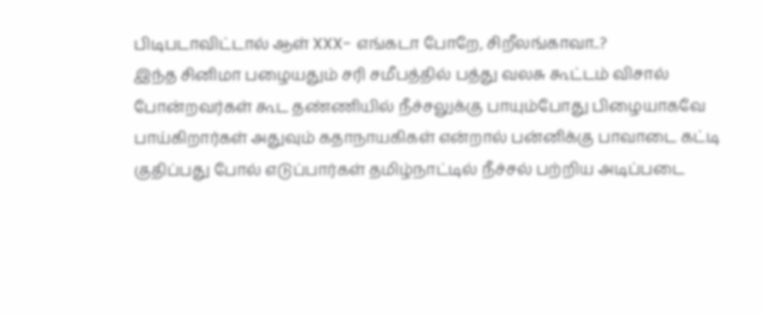பிடிபடாவிட்டால் ஆள் XXX- எங்கடா போறே, சிறீலங்காவா..?
இந்த சினிமா பழையதும் சரி சமீபத்தில் பத்து வலசு கூட்டம் விசால் போன்றவர்கள் கூட தண்ணியில் நீச்சலுக்கு பாயும்போது பிழையாகவே பாய்கிறார்கள் அதுவும் கதாநாயகிகள் என்றால் பன்னிக்கு பாவாடை கட்டி குதிப்பது போல் எடுப்பார்கள் தமிழ்நாட்டில் நீச்சல் பற்றிய அடிப்படை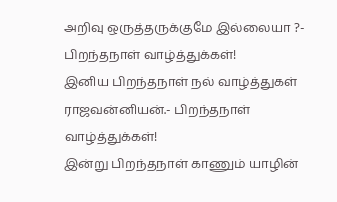அறிவு ஒருத்தருக்குமே இல்லையா ?- பிறந்தநாள் வாழ்த்துக்கள்!
இனிய பிறந்தநாள் நல் வாழ்த்துகள் ராஜவன்னியன்.- பிறந்தநாள் வாழ்த்துக்கள்!
இன்று பிறந்தநாள் காணும் யாழின்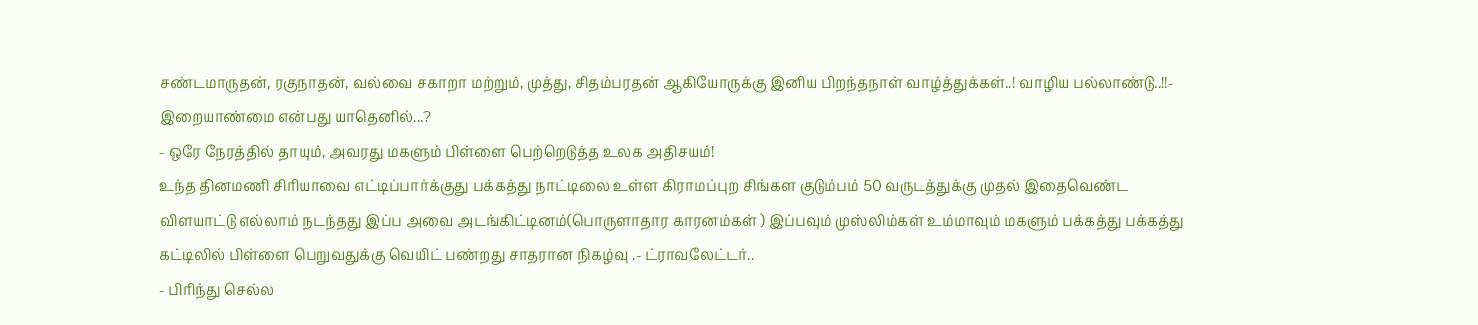சண்டமாருதன், ரகுநாதன், வல்வை சகாறா மற்றும், முத்து, சிதம்பரதன் ஆகியோருக்கு இனிய பிறந்தநாள் வாழ்த்துக்கள்..! வாழிய பல்லாண்டு..!!- இறையாண்மை என்பது யாதெனில்...?
- ஒரே நேரத்தில் தாயும், அவரது மகளும் பிள்ளை பெற்றெடுத்த உலக அதிசயம்!
உந்த தினமணி சிரியாவை எட்டிப்பார்க்குது பக்கத்து நாட்டிலை உள்ள கிராமப்புற சிங்கள குடும்பம் 50 வருடத்துக்கு முதல் இதைவெண்ட விளயாட்டு எல்லாம் நடந்தது இப்ப அவை அடங்கிட்டினம்(பொருளாதார காரனம்கள் ) இப்பவும் முஸ்லிம்கள் உம்மாவும் மகளும் பக்கத்து பக்கத்து கட்டிலில் பிள்ளை பெறுவதுக்கு வெயிட் பண்றது சாதரான நிகழ்வு .- ட்ராவலேட்டர்..
- பிரிந்து செல்ல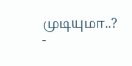முடியுமா..?
-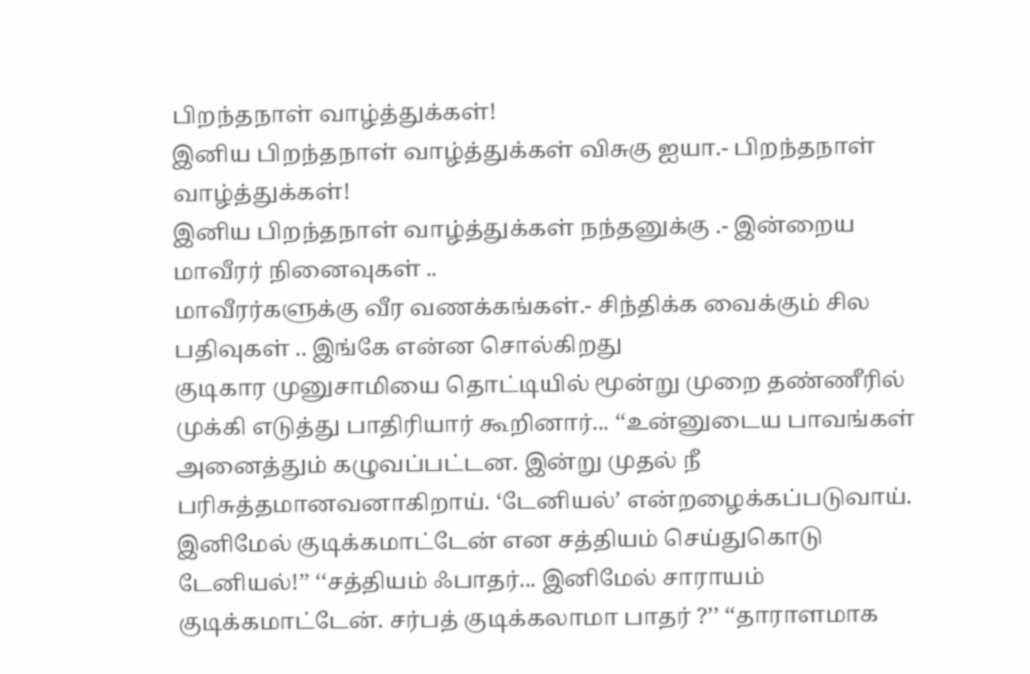பிறந்தநாள் வாழ்த்துக்கள்!
இனிய பிறந்தநாள் வாழ்த்துக்கள் விசுகு ஐயா.- பிறந்தநாள் வாழ்த்துக்கள்!
இனிய பிறந்தநாள் வாழ்த்துக்கள் நந்தனுக்கு .- இன்றைய மாவீரர் நினைவுகள் ..
மாவீரர்களுக்கு வீர வணக்கங்கள்.- சிந்திக்க வைக்கும் சில பதிவுகள் .. இங்கே என்ன சொல்கிறது
குடிகார முனுசாமியை தொட்டியில் மூன்று முறை தண்ணீரில் முக்கி எடுத்து பாதிரியார் கூறினார்... ‘‘உன்னுடைய பாவங்கள் அனைத்தும் கழுவப்பட்டன. இன்று முதல் நீ பரிசுத்தமானவனாகிறாய். ‘டேனியல்’ என்றழைக்கப்படுவாய். இனிமேல் குடிக்கமாட்டேன் என சத்தியம் செய்துகொடு டேனியல்!’’ ‘‘சத்தியம் ஃபாதர்... இனிமேல் சாராயம் குடிக்கமாட்டேன். சர்பத் குடிக்கலாமா பாதர் ?’’ ‘‘தாராளமாக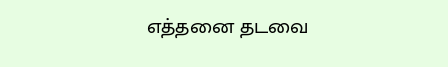எத்தனை தடவை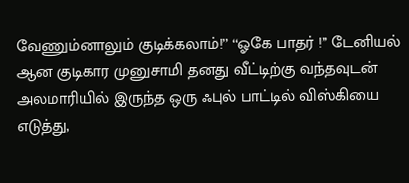வேணும்னாலும் குடிக்கலாம்!’’ ‘‘ஓகே பாதர் !’’ டேனியல் ஆன குடிகார முனுசாமி தனது வீட்டிற்கு வந்தவுடன் அலமாரியில் இருந்த ஒரு ஃபுல் பாட்டில் விஸ்கியை எடுத்து,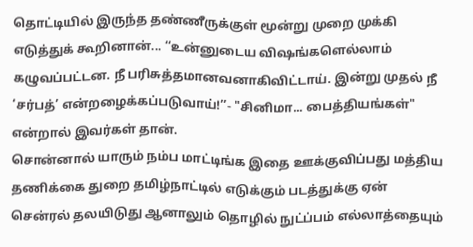தொட்டியில் இருந்த தண்ணீருக்குள் மூன்று முறை முக்கி எடுத்துக் கூறினான்... ‘‘உன்னுடைய விஷங்களெல்லாம் கழுவப்பட்டன. நீ பரிசுத்தமானவனாகிவிட்டாய். இன்று முதல் நீ ‘சர்பத்’ என்றழைக்கப்படுவாய்!’’- "சினிமா... பைத்தியங்கள்" என்றால் இவர்கள் தான்.
சொன்னால் யாரும் நம்ப மாட்டிங்க இதை ஊக்குவிப்பது மத்திய தணிக்கை துறை தமிழ்நாட்டில் எடுக்கும் படத்துக்கு ஏன் சென்ரல் தலயிடுது ஆனாலும் தொழில் நுட்ப்பம் எல்லாத்தையும்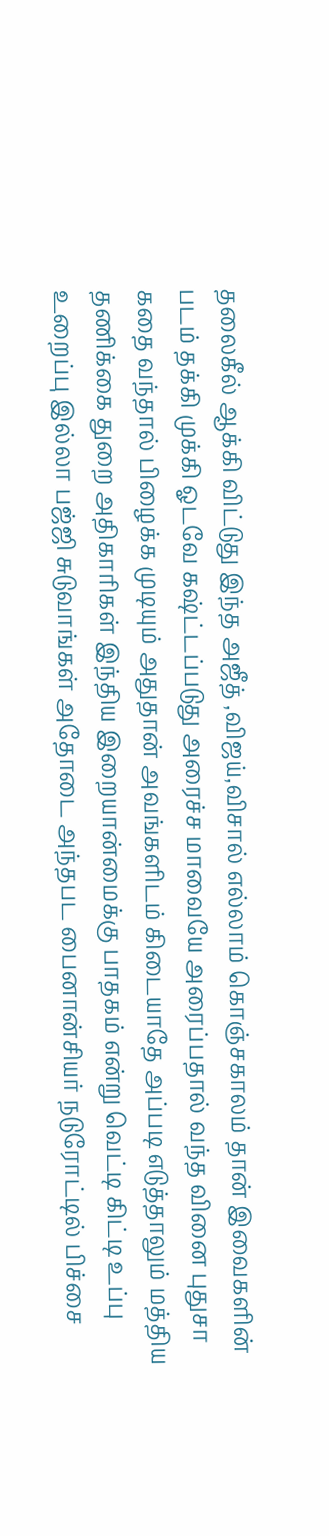தலைகீல் ஆக்கி விட்டுது இந்த அஜீத் ,விஜய்,விசால் எல்லாம் கொஞ்சகாலம் தான் இவைகளின் படம் தக்கி முக்கி ஓடவே கஷ்ட்டப்படுது அரைச்ச மாவையே அரைப்பதால் வந்த வினை புதுசா கதை வந்தால் பிழைக்க முடியும் அதுதான் அவங்களிடம் கிடையாதே அப்படி எடுத்தாலும் மத்திய தணிக்கை துறை அதிகாரிகள் இந்திய இறையான்மைக்கு பாதகம் என்று வெட்டி கிட்டி உப்பு உறைப்பு இல்லா பஜ்ஜி சுடுவாங்கள் அதோடை அந்தபட பைனான்சியர் நடுரோட்டில் பிச்சை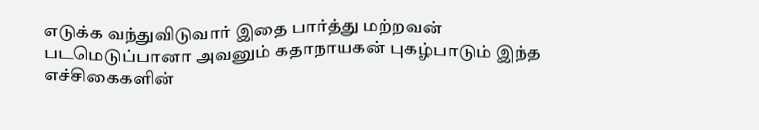எடுக்க வந்துவிடுவார் இதை பார்த்து மற்றவன் படமெடுப்பானா அவனும் கதாநாயகன் புகழ்பாடும் இந்த எச்சிகைகளின்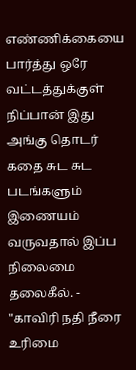எண்ணிக்கையை பார்த்து ஒரே வட்டத்துக்குள் நிப்பான் இது அங்கு தொடர் கதை சுட சுட படங்களும் இணையம் வருவதால் இப்ப நிலைமை தலைகீல். - "காவிரி நதி நீரை உரிமை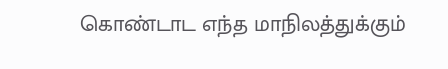கொண்டாட எந்த மாநிலத்துக்கும்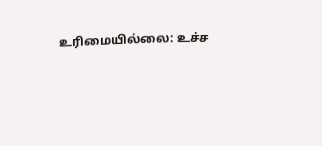உரிமையில்லை: உச்ச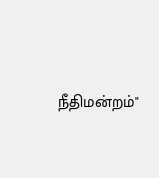நீதிமன்றம்"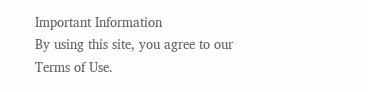Important Information
By using this site, you agree to our Terms of Use.